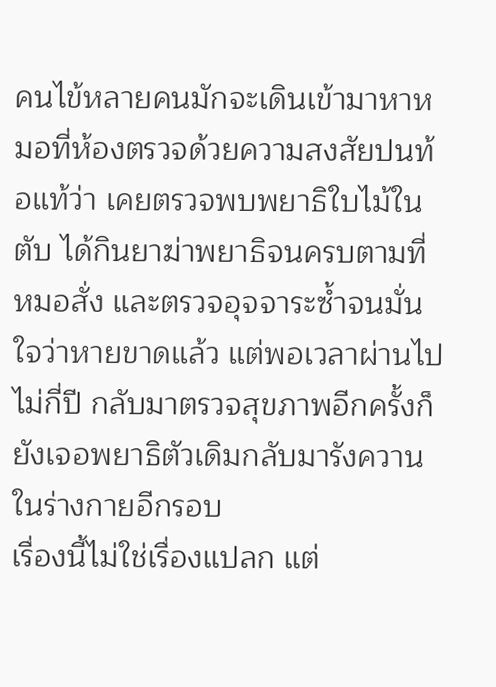คนไข้หลายคนมักจะเดินเข้ามาหาหมอที่ห้องตรวจด้วยความสงสัยปนท้อแท้ว่า เคยตรวจพบพยาธิใบไม้ในตับ ได้กินยาฆ่าพยาธิจนครบตามที่หมอสั่ง และตรวจอุจจาระซ้ำจนมั่นใจว่าหายขาดแล้ว แต่พอเวลาผ่านไปไม่กี่ปี กลับมาตรวจสุขภาพอีกครั้งก็ยังเจอพยาธิตัวเดิมกลับมารังควานในร่างกายอีกรอบ
เรื่องนี้ไม่ใช่เรื่องแปลก แต่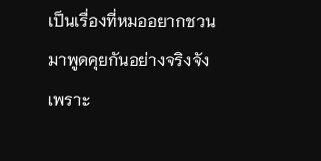เป็นเรื่องที่หมออยากชวนมาพูดคุยกันอย่างจริงจัง เพราะ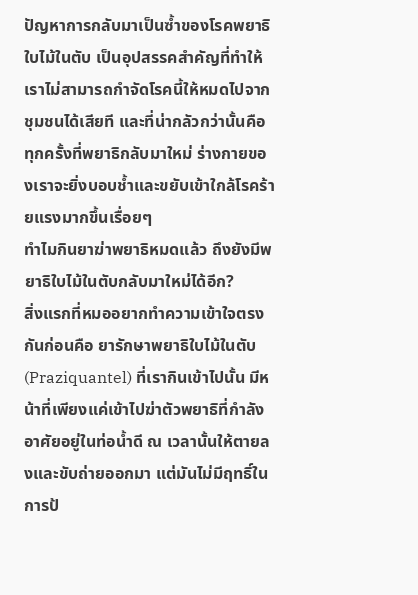ปัญหาการกลับมาเป็นซ้ำของโรคพยาธิใบไม้ในตับ เป็นอุปสรรคสำคัญที่ทำให้เราไม่สามารถกำจัดโรคนี้ให้หมดไปจากชุมชนได้เสียที และที่น่ากลัวกว่านั้นคือ ทุกครั้งที่พยาธิกลับมาใหม่ ร่างกายของเราจะยิ่งบอบช้ำและขยับเข้าใกล้โรคร้ายแรงมากขึ้นเรื่อยๆ
ทำไมกินยาฆ่าพยาธิหมดแล้ว ถึงยังมีพยาธิใบไม้ในตับกลับมาใหม่ได้อีก?
สิ่งแรกที่หมออยากทำความเข้าใจตรงกันก่อนคือ ยารักษาพยาธิใบไม้ในตับ (Praziquantel) ที่เรากินเข้าไปนั้น มีหน้าที่เพียงแค่เข้าไปฆ่าตัวพยาธิที่กำลังอาศัยอยู่ในท่อน้ำดี ณ เวลานั้นให้ตายลงและขับถ่ายออกมา แต่มันไม่มีฤทธิ์ในการป้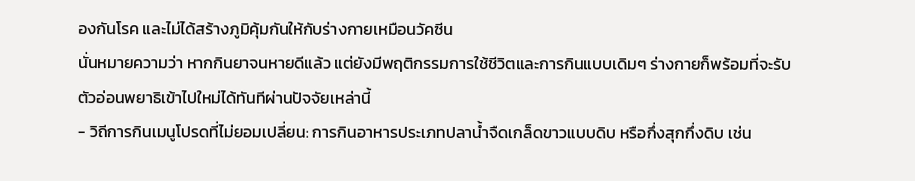องกันโรค และไม่ได้สร้างภูมิคุ้มกันให้กับร่างกายเหมือนวัคซีน
นั่นหมายความว่า หากกินยาจนหายดีแล้ว แต่ยังมีพฤติกรรมการใช้ชีวิตและการกินแบบเดิมๆ ร่างกายก็พร้อมที่จะรับตัวอ่อนพยาธิเข้าไปใหม่ได้ทันทีผ่านปัจจัยเหล่านี้
- วิถีการกินเมนูโปรดที่ไม่ยอมเปลี่ยน: การกินอาหารประเภทปลาน้ำจืดเกล็ดขาวแบบดิบ หรือกึ่งสุกกึ่งดิบ เช่น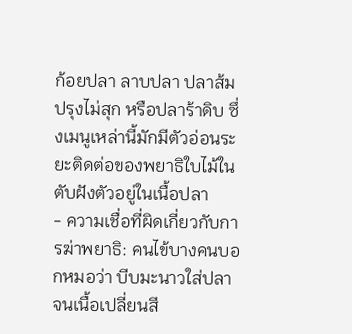ก้อยปลา ลาบปลา ปลาส้มปรุงไม่สุก หรือปลาร้าดิบ ซึ่งเมนูเหล่านี้มักมีตัวอ่อนระยะติดต่อของพยาธิใบไม้ในตับฝังตัวอยู่ในเนื้อปลา
- ความเชื่อที่ผิดเกี่ยวกับการฆ่าพยาธิ: คนไข้บางคนบอกหมอว่า บีบมะนาวใส่ปลาจนเนื้อเปลี่ยนสี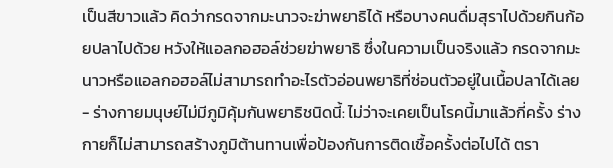เป็นสีขาวแล้ว คิดว่ากรดจากมะนาวจะฆ่าพยาธิได้ หรือบางคนดื่มสุราไปด้วยกินก้อยปลาไปด้วย หวังให้แอลกอฮอล์ช่วยฆ่าพยาธิ ซึ่งในความเป็นจริงแล้ว กรดจากมะนาวหรือแอลกอฮอล์ไม่สามารถทำอะไรตัวอ่อนพยาธิที่ซ่อนตัวอยู่ในเนื้อปลาได้เลย
- ร่างกายมนุษย์ไม่มีภูมิคุ้มกันพยาธิชนิดนี้: ไม่ว่าจะเคยเป็นโรคนี้มาแล้วกี่ครั้ง ร่างกายก็ไม่สามารถสร้างภูมิต้านทานเพื่อป้องกันการติดเชื้อครั้งต่อไปได้ ตรา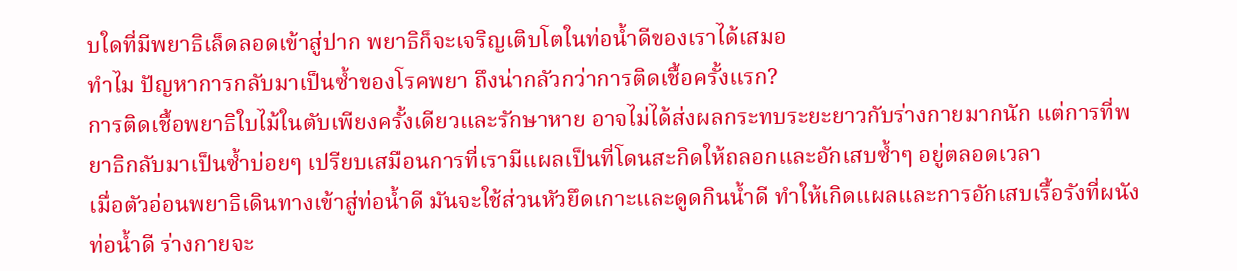บใดที่มีพยาธิเล็ดลอดเข้าสู่ปาก พยาธิก็จะเจริญเติบโตในท่อน้ำดีของเราได้เสมอ
ทำไม ปัญหาการกลับมาเป็นซ้ำของโรคพยา ถึงน่ากลัวกว่าการติดเชื้อครั้งแรก?
การติดเชื้อพยาธิใบไม้ในตับเพียงครั้งเดียวและรักษาหาย อาจไม่ได้ส่งผลกระทบระยะยาวกับร่างกายมากนัก แต่การที่พยาธิกลับมาเป็นซ้ำบ่อยๆ เปรียบเสมือนการที่เรามีแผลเป็นที่โดนสะกิดให้ถลอกและอักเสบซ้ำๆ อยู่ตลอดเวลา
เมื่อตัวอ่อนพยาธิเดินทางเข้าสู่ท่อน้ำดี มันจะใช้ส่วนหัวยึดเกาะและดูดกินน้ำดี ทำให้เกิดแผลและการอักเสบเรื้อรังที่ผนังท่อน้ำดี ร่างกายจะ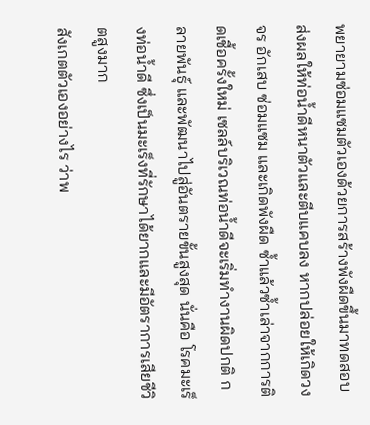พยายามซ่อมแซมตัวเองด้วยการสร้างพังผืดขึ้นมาทดสอบ ส่งผลให้ท่อน้ำดีหนาตัวและตีบแคบลง หากปล่อยให้เกิดวงจร อักเสบ ซ่อมแซม และเกิดพังผืด ซ้ำแล้วซ้ำเล่าจากการติดเชื้อครั้งใหม่ เซลล์บริเวณท่อน้ำดีจะเริ่มทำงานผิดปกติ กลายพันธุ์ และพัฒนาไปสู่อันตรายขั้นสูงสุด นั่นคือ โรคมะเร็งท่อน้ำดี ซึ่งเป็นมะเร็งที่รักษาได้ยากและมีอัตราการเสียชีวิตสูงมาก
สังเกตตัวเองอย่างไร ว่าพ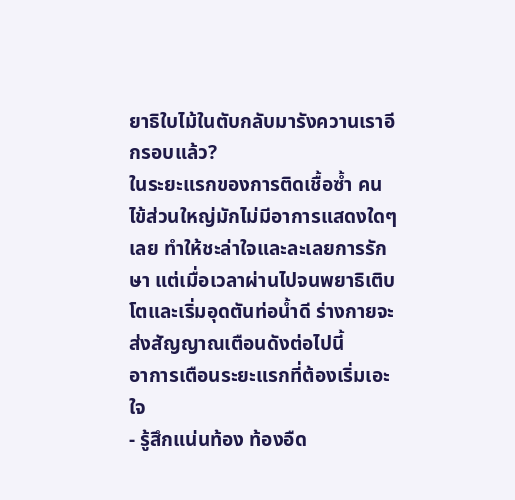ยาธิใบไม้ในตับกลับมารังควานเราอีกรอบแล้ว?
ในระยะแรกของการติดเชื้อซ้ำ คนไข้ส่วนใหญ่มักไม่มีอาการแสดงใดๆ เลย ทำให้ชะล่าใจและละเลยการรักษา แต่เมื่อเวลาผ่านไปจนพยาธิเติบโตและเริ่มอุดตันท่อน้ำดี ร่างกายจะส่งสัญญาณเตือนดังต่อไปนี้
อาการเตือนระยะแรกที่ต้องเริ่มเอะใจ
- รู้สึกแน่นท้อง ท้องอืด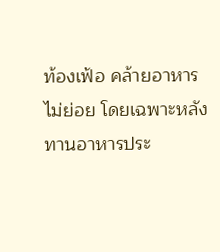ท้องเฟ้อ คล้ายอาหารไม่ย่อย โดยเฉพาะหลังทานอาหารประ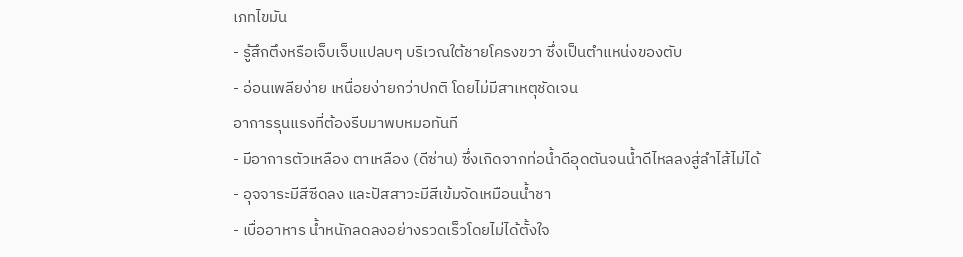เภทไขมัน
- รู้สึกตึงหรือเจ็บเจ็บแปลบๆ บริเวณใต้ชายโครงขวา ซึ่งเป็นตำแหน่งของตับ
- อ่อนเพลียง่าย เหนื่อยง่ายกว่าปกติ โดยไม่มีสาเหตุชัดเจน
อาการรุนแรงที่ต้องรีบมาพบหมอทันที
- มีอาการตัวเหลือง ตาเหลือง (ดีซ่าน) ซึ่งเกิดจากท่อน้ำดีอุดตันจนน้ำดีไหลลงสู่ลำไส้ไม่ได้
- อุจจาระมีสีซีดลง และปัสสาวะมีสีเข้มจัดเหมือนน้ำชา
- เบื่ออาหาร น้ำหนักลดลงอย่างรวดเร็วโดยไม่ได้ตั้งใจ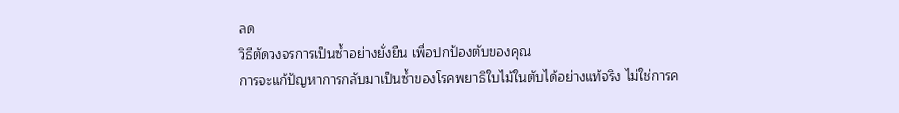ลด
วิธีตัดวงจรการเป็นซ้ำอย่างยั่งยืน เพื่อปกป้องตับของคุณ
การจะแก้ปัญหาการกลับมาเป็นซ้ำของโรคพยาธิใบไม้ในตับได้อย่างแท้จริง ไม่ใช่การค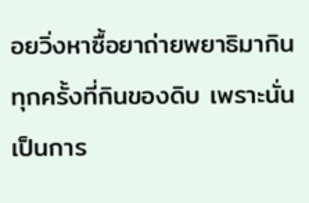อยวิ่งหาซื้อยาถ่ายพยาธิมากินทุกครั้งที่กินของดิบ เพราะนั่นเป็นการ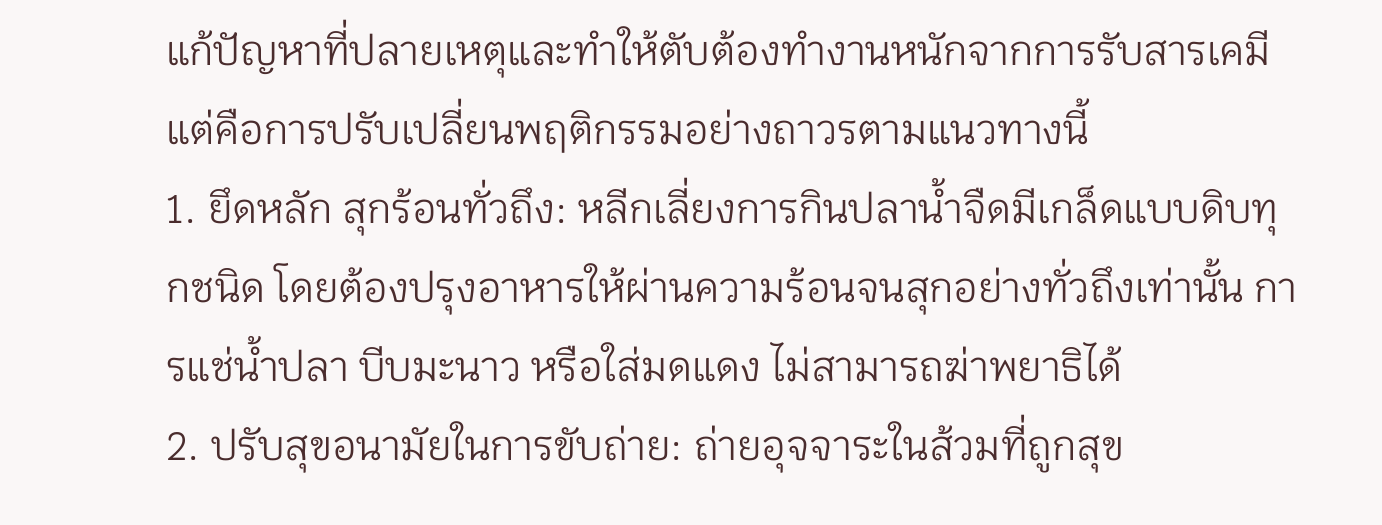แก้ปัญหาที่ปลายเหตุและทำให้ตับต้องทำงานหนักจากการรับสารเคมี แต่คือการปรับเปลี่ยนพฤติกรรมอย่างถาวรตามแนวทางนี้
1. ยึดหลัก สุกร้อนทั่วถึง: หลีกเลี่ยงการกินปลาน้ำจืดมีเกล็ดแบบดิบทุกชนิด โดยต้องปรุงอาหารให้ผ่านความร้อนจนสุกอย่างทั่วถึงเท่านั้น การแช่น้ำปลา บีบมะนาว หรือใส่มดแดง ไม่สามารถฆ่าพยาธิได้
2. ปรับสุขอนามัยในการขับถ่าย: ถ่ายอุจจาระในส้วมที่ถูกสุข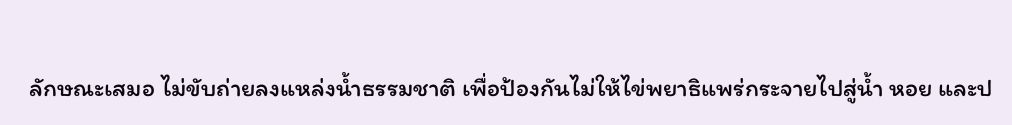ลักษณะเสมอ ไม่ขับถ่ายลงแหล่งน้ำธรรมชาติ เพื่อป้องกันไม่ให้ไข่พยาธิแพร่กระจายไปสู่น้ำ หอย และป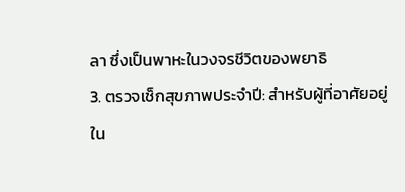ลา ซึ่งเป็นพาหะในวงจรชีวิตของพยาธิ
3. ตรวจเช็กสุขภาพประจำปี: สำหรับผู้ที่อาศัยอยู่ใน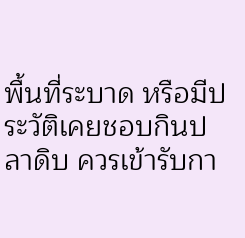พื้นที่ระบาด หรือมีประวัติเคยชอบกินปลาดิบ ควรเข้ารับกา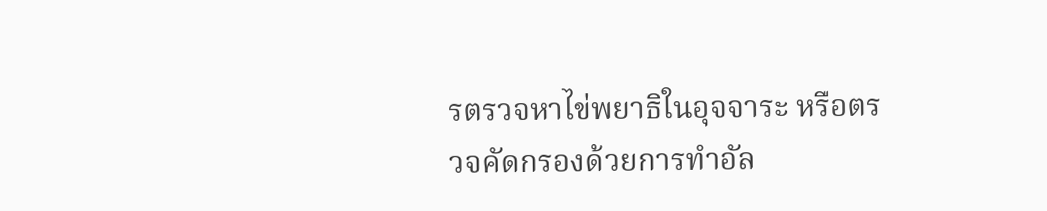รตรวจหาไข่พยาธิในอุจจาระ หรือตรวจคัดกรองด้วยการทำอัล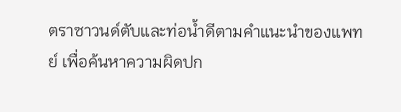ตราซาวนด์ตับและท่อน้ำดีตามคำแนะนำของแพทย์ เพื่อค้นหาความผิดปก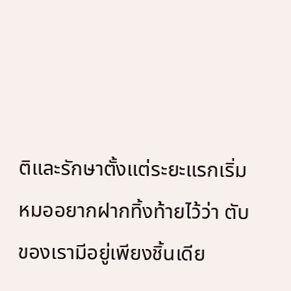ติและรักษาตั้งแต่ระยะแรกเริ่ม
หมออยากฝากทิ้งท้ายไว้ว่า ตับของเรามีอยู่เพียงชิ้นเดีย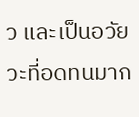ว และเป็นอวัยวะที่อดทนมาก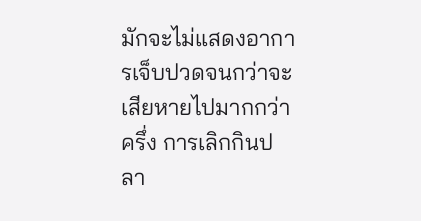มักจะไม่แสดงอาการเจ็บปวดจนกว่าจะเสียหายไปมากกว่าครึ่ง การเลิกกินปลา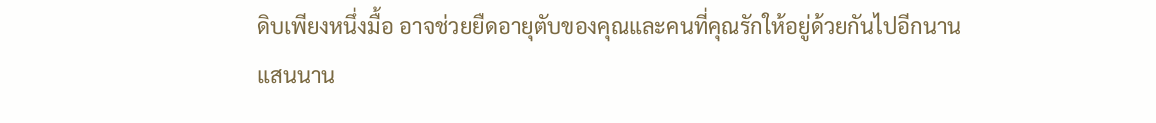ดิบเพียงหนึ่งมื้อ อาจช่วยยืดอายุตับของคุณและคนที่คุณรักให้อยู่ด้วยกันไปอีกนานแสนนาน